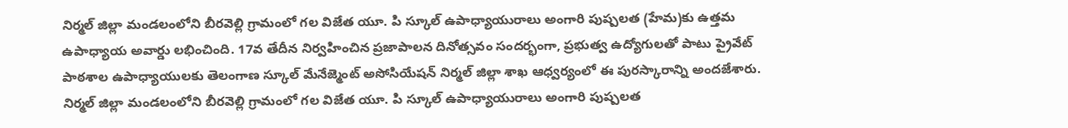నిర్మల్ జిల్లా మండలంలోని బీరవెల్లి గ్రామంలో గల విజేత యూ. పి స్కూల్ ఉపాధ్యాయురాలు అంగారి పుష్పలత (హేమ)కు ఉత్తమ ఉపాధ్యాయ అవార్డు లభించింది. 17వ తేదీన నిర్వహించిన ప్రజాపాలన దినోత్సవం సందర్భంగా, ప్రభుత్వ ఉద్యోగులతో పాటు ప్రైవేట్ పాఠశాల ఉపాధ్యాయులకు తెలంగాణ స్కూల్ మేనేజ్మెంట్ అసోసియేషన్ నిర్మల్ జిల్లా శాఖ ఆధ్వర్యంలో ఈ పురస్కారాన్ని అందజేశారు.
నిర్మల్ జిల్లా మండలంలోని బీరవెల్లి గ్రామంలో గల విజేత యూ. పి స్కూల్ ఉపాధ్యాయురాలు అంగారి పుష్పలత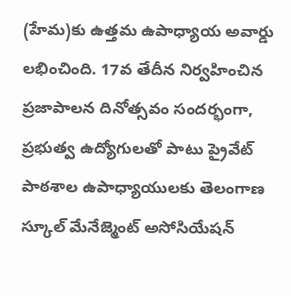(హేమ)కు ఉత్తమ ఉపాధ్యాయ అవార్డు లభించింది. 17వ తేదీన నిర్వహించిన ప్రజాపాలన దినోత్సవం సందర్భంగా, ప్రభుత్వ ఉద్యోగులతో పాటు ప్రైవేట్ పాఠశాల ఉపాధ్యాయులకు తెలంగాణ స్కూల్ మేనేజ్మెంట్ అసోసియేషన్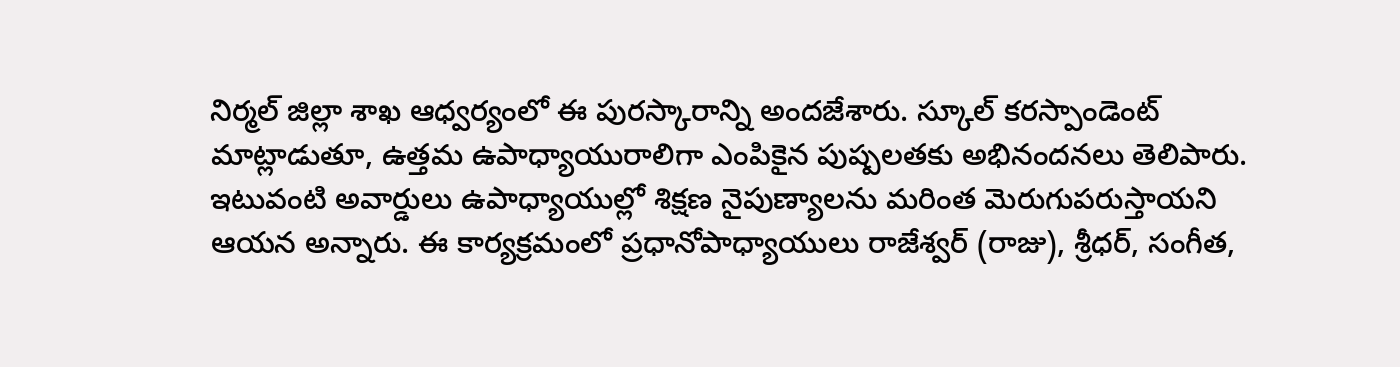నిర్మల్ జిల్లా శాఖ ఆధ్వర్యంలో ఈ పురస్కారాన్ని అందజేశారు. స్కూల్ కరస్పాండెంట్ మాట్లాడుతూ, ఉత్తమ ఉపాధ్యాయురాలిగా ఎంపికైన పుష్పలతకు అభినందనలు తెలిపారు. ఇటువంటి అవార్డులు ఉపాధ్యాయుల్లో శిక్షణ నైపుణ్యాలను మరింత మెరుగుపరుస్తాయని ఆయన అన్నారు. ఈ కార్యక్రమంలో ప్రధానోపాధ్యాయులు రాజేశ్వర్ (రాజు), శ్రీధర్, సంగీత,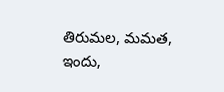తిరుమల, మమత, ఇందు,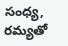సంధ్య, రమ్యతో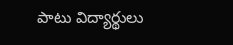పాటు విద్యార్థులు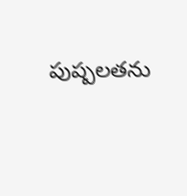పుష్పలతను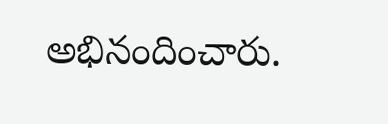అభినందించారు.